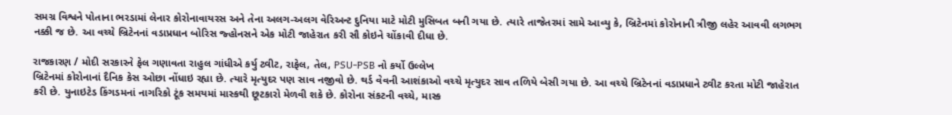સમગ્ર વિશ્વને પોતાના ભરડામાં લેનાર કોરોનાવાયરસ અને તેના અલગ-અલગ વેરિઅન્ટ દુનિયા માટે મોટી મુસિબત બની ગયા છે. ત્યારે તાજેતરમાં સામે આવ્યુ કે, બ્રિટેનમાં કોરોનાની ત્રીજી લહેર આવવી લગભગ નક્કી જ છે. આ વચ્ચે બ્રિટેનનાં વડાપ્રધાન બોરિસ જ્હોનસને એક મોટી જાહેરાત કરી સૌ કોઇને ચોંકાવી દીધા છે.

રાજકારણ / મોદી સરકારને ફેલ ગણાવતા રાહુલ ગાંધીએ કર્યુ ટ્વીટ, રાફેલ, તેલ, PSU-PSB નો કર્યો ઉલ્લેખ
બ્રિટેનમાં કોરોનાનાં દૈનિક કેસ ઓછા નોંધાઇ રહ્યા છે. ત્યારે મૃત્યુદર પણ સાવ નજીવો છે. થર્ડ વેવની આશંકાઓ વચ્ચે મૃત્યુદર સાવ તળિયે બેસી ગયા છે. આ વચ્ચે બ્રિટેનનાં વડાપ્રધાને ટ્વીટ કરતા મોટી જાહેરાત કરી છે. યુનાઇટેડ કિંગડમનાં નાગરિકો ટૂંક સમયમાં માસ્કથી છૂટકારો મેળવી શકે છે. કોરોના સંકટની વચ્ચે, માસ્ક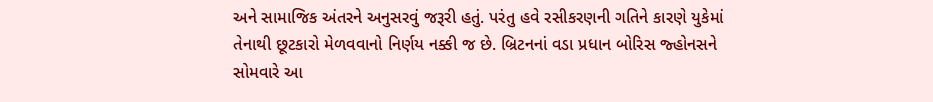અને સામાજિક અંતરને અનુસરવું જરૂરી હતું. પરંતુ હવે રસીકરણની ગતિને કારણે યુકેમાં તેનાથી છૂટકારો મેળવવાનો નિર્ણય નક્કી જ છે. બ્રિટનનાં વડા પ્રધાન બોરિસ જ્હોનસને સોમવારે આ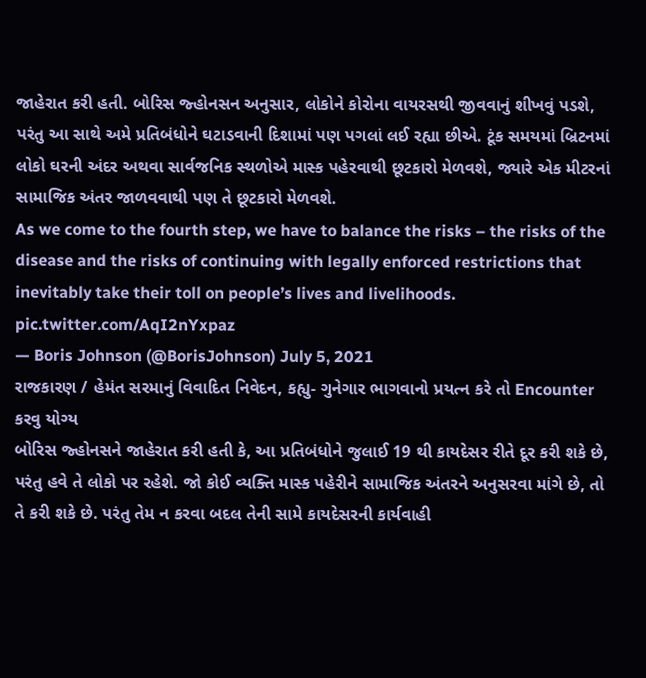જાહેરાત કરી હતી. બોરિસ જ્હોનસન અનુસાર, લોકોને કોરોના વાયરસથી જીવવાનું શીખવું પડશે, પરંતુ આ સાથે અમે પ્રતિબંધોને ઘટાડવાની દિશામાં પણ પગલાં લઈ રહ્યા છીએ. ટૂંક સમયમાં બ્રિટનમાં લોકો ઘરની અંદર અથવા સાર્વજનિક સ્થળોએ માસ્ક પહેરવાથી છૂટકારો મેળવશે, જ્યારે એક મીટરનાં સામાજિક અંતર જાળવવાથી પણ તે છૂટકારો મેળવશે.
As we come to the fourth step, we have to balance the risks – the risks of the disease and the risks of continuing with legally enforced restrictions that inevitably take their toll on people’s lives and livelihoods. pic.twitter.com/AqI2nYxpaz
— Boris Johnson (@BorisJohnson) July 5, 2021
રાજકારણ / હેમંત સરમાનું વિવાદિત નિવેદન, કહ્યુ- ગુનેગાર ભાગવાનો પ્રયત્ન કરે તો Encounter કરવુ યોગ્ય
બોરિસ જ્હોનસને જાહેરાત કરી હતી કે, આ પ્રતિબંધોને જુલાઈ 19 થી કાયદેસર રીતે દૂર કરી શકે છે, પરંતુ હવે તે લોકો પર રહેશે. જો કોઈ વ્યક્તિ માસ્ક પહેરીને સામાજિક અંતરને અનુસરવા માંગે છે, તો તે કરી શકે છે. પરંતુ તેમ ન કરવા બદલ તેની સામે કાયદેસરની કાર્યવાહી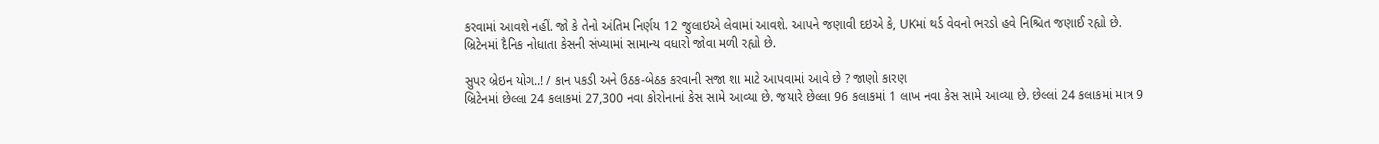કરવામાં આવશે નહીં. જો કે તેનો અંતિમ નિર્ણય 12 જુલાઇએ લેવામાં આવશે. આપને જણાવી દઇએ કે, UKમાં થર્ડ વેવનો ભરડો હવે નિશ્ચિત જણાઈ રહ્યો છે. બ્રિટેનમાં દૈનિક નોધાતા કેસની સંખ્યામાં સામાન્ય વધારો જોવા મળી રહ્યો છે.

સુપર બ્રેઇન યોગ..! / કાન પકડી અને ઉઠક-બેઠક કરવાની સજા શા માટે આપવામાં આવે છે ? જાણો કારણ
બ્રિટેનમાં છેલ્લા 24 કલાકમાં 27,300 નવા કોરોનાનાં કેસ સામે આવ્યા છે. જયારે છેલ્લા 96 કલાકમાં 1 લાખ નવા કેસ સામે આવ્યા છે. છેલ્લાં 24 કલાકમાં માત્ર 9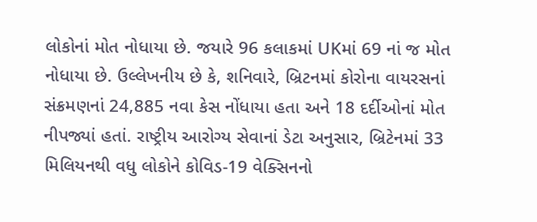લોકોનાં મોત નોધાયા છે. જયારે 96 કલાકમાં UKમાં 69 નાં જ મોત નોધાયા છે. ઉલ્લેખનીય છે કે, શનિવારે, બ્રિટનમાં કોરોના વાયરસનાં સંક્રમણનાં 24,885 નવા કેસ નોંધાયા હતા અને 18 દર્દીઓનાં મોત નીપજ્યાં હતાં. રાષ્ટ્રીય આરોગ્ય સેવાનાં ડેટા અનુસાર, બ્રિટેનમાં 33 મિલિયનથી વધુ લોકોને કોવિડ-19 વેક્સિનનો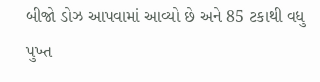બીજો ડોઝ આપવામાં આવ્યો છે અને 85 ટકાથી વધુ પુખ્ત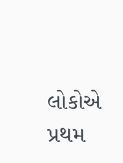લોકોએ પ્રથમ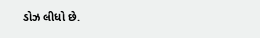ડોઝ લીધો છે.